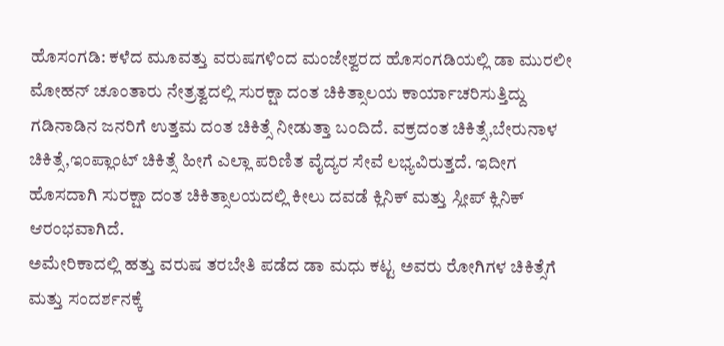ಹೊಸಂಗಡಿ: ಕಳೆದ ಮೂವತ್ತು ವರುಷಗಳಿಂದ ಮಂಜೇಶ್ವರದ ಹೊಸಂಗಡಿಯಲ್ಲಿ ಡಾ ಮುರಲೀ ಮೋಹನ್ ಚೂಂತಾರು ನೇತ್ರತ್ವದಲ್ಲಿ ಸುರಕ್ಷಾ ದಂತ ಚಿಕಿತ್ಸಾಲಯ ಕಾರ್ಯಾಚರಿಸುತ್ತಿದ್ದು ಗಡಿನಾಡಿನ ಜನರಿಗೆ ಉತ್ತಮ ದಂತ ಚಿಕಿತ್ಸೆ ನೀಡುತ್ತಾ ಬಂದಿದೆ. ವಕ್ರದಂತ ಚಿಕಿತ್ಸೆ,ಬೇರುನಾಳ ಚಿಕಿತ್ಸೆ,ಇಂಪ್ಲಾಂಟ್ ಚಿಕಿತ್ಸೆ ಹೀಗೆ ಎಲ್ಲಾ ಪರಿಣಿತ ವೈದ್ಯರ ಸೇವೆ ಲಭ್ಯವಿರುತ್ತದೆ. ಇದೀಗ ಹೊಸದಾಗಿ ಸುರಕ್ಷಾ ದಂತ ಚಿಕಿತ್ಸಾಲಯದಲ್ಲಿ ಕೀಲು ದವಡೆ ಕ್ಲಿನಿಕ್ ಮತ್ತು ಸ್ಲೀಪ್ ಕ್ಲಿನಿಕ್ ಆರಂಭವಾಗಿದೆ.
ಅಮೇರಿಕಾದಲ್ಲಿ ಹತ್ತು ವರುಷ ತರಬೇತಿ ಪಡೆದ ಡಾ ಮಧು ಕಟ್ಟ ಅವರು ರೋಗಿಗಳ ಚಿಕಿತ್ಸೆಗೆ ಮತ್ತು ಸಂದರ್ಶನಕ್ಕೆ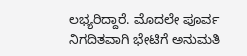ಲಭ್ಯರಿದ್ದಾರೆ. ಮೊದಲೇ ಪೂರ್ವ ನಿಗದಿತವಾಗಿ ಭೇಟಿಗೆ ಅನುಮತಿ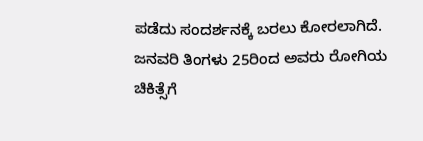ಪಡೆದು ಸಂದರ್ಶನಕ್ಕೆ ಬರಲು ಕೋರಲಾಗಿದೆ. ಜನವರಿ ತಿಂಗಳು 25ರಿಂದ ಅವರು ರೋಗಿಯ ಚಿಕಿತ್ಸೆಗೆ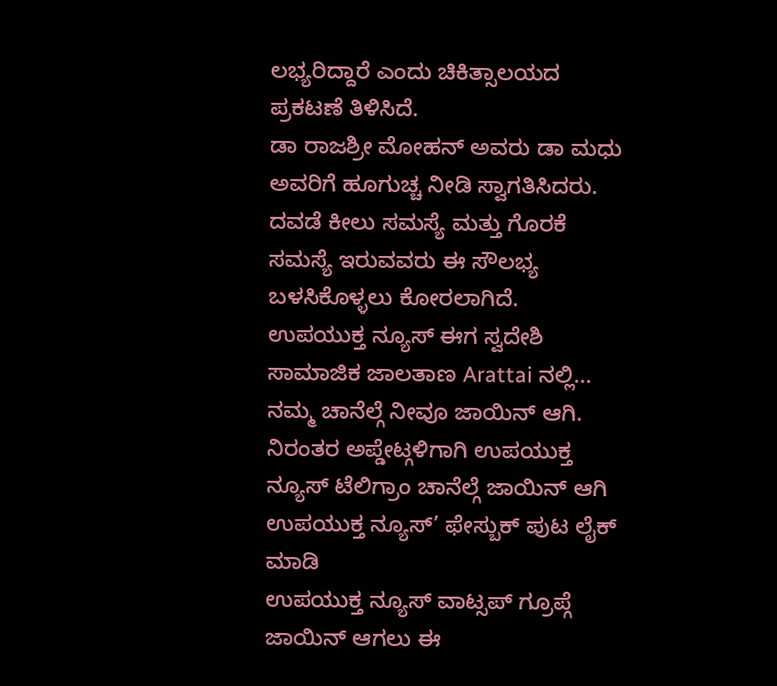ಲಭ್ಯರಿದ್ದಾರೆ ಎಂದು ಚಿಕಿತ್ಸಾಲಯದ ಪ್ರಕಟಣೆ ತಿಳಿಸಿದೆ.
ಡಾ ರಾಜಶ್ರೀ ಮೋಹನ್ ಅವರು ಡಾ ಮಧು ಅವರಿಗೆ ಹೂಗುಚ್ಚ ನೀಡಿ ಸ್ವಾಗತಿಸಿದರು. ದವಡೆ ಕೀಲು ಸಮಸ್ಯೆ ಮತ್ತು ಗೊರಕೆ ಸಮಸ್ಯೆ ಇರುವವರು ಈ ಸೌಲಭ್ಯ ಬಳಸಿಕೊಳ್ಳಲು ಕೋರಲಾಗಿದೆ.
ಉಪಯುಕ್ತ ನ್ಯೂಸ್ ಈಗ ಸ್ವದೇಶಿ ಸಾಮಾಜಿಕ ಜಾಲತಾಣ Arattai ನಲ್ಲಿ... ನಮ್ಮ ಚಾನೆಲ್ಗೆ ನೀವೂ ಜಾಯಿನ್ ಆಗಿ.
ನಿರಂತರ ಅಪ್ಡೇಟ್ಗಳಿಗಾಗಿ ಉಪಯುಕ್ತ ನ್ಯೂಸ್ ಟೆಲಿಗ್ರಾಂ ಚಾನೆಲ್ಗೆ ಜಾಯಿನ್ ಆಗಿ
ಉಪಯುಕ್ತ ನ್ಯೂಸ್’ ಫೇಸ್ಬುಕ್ ಪುಟ ಲೈಕ್ ಮಾಡಿ
ಉಪಯುಕ್ತ ನ್ಯೂಸ್ ವಾಟ್ಸಪ್ ಗ್ರೂಪ್ಗೆ ಜಾಯಿನ್ ಆಗಲು ಈ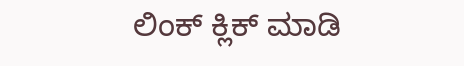ಲಿಂಕ್ ಕ್ಲಿಕ್ ಮಾಡಿ